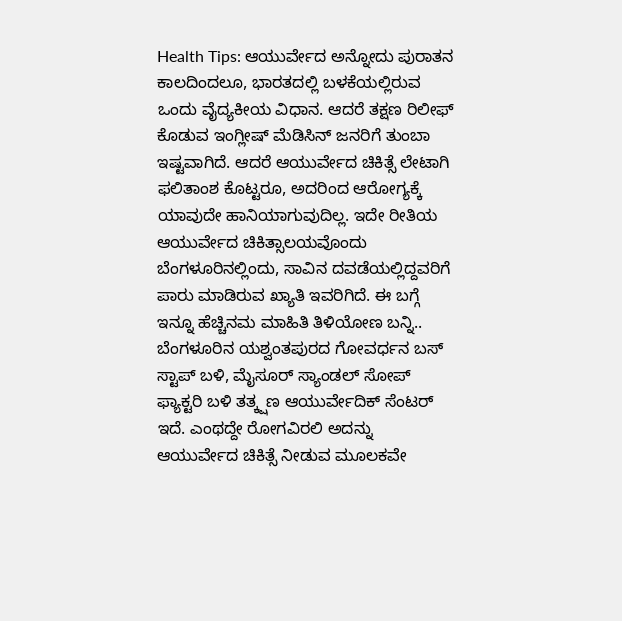Health Tips: ಆಯುರ್ವೇದ ಅನ್ನೋದು ಪುರಾತನ ಕಾಲದಿಂದಲೂ, ಭಾರತದಲ್ಲಿ ಬಳಕೆಯಲ್ಲಿರುವ ಒಂದು ವೈದ್ಯಕೀಯ ವಿಧಾನ. ಆದರೆ ತಕ್ಷಣ ರಿಲೀಫ್ ಕೊಡುವ ಇಂಗ್ಲೀಷ್ ಮೆಡಿಸಿನ್ ಜನರಿಗೆ ತುಂಬಾ ಇಷ್ಟವಾಗಿದೆ. ಆದರೆ ಆಯುರ್ವೇದ ಚಿಕಿತ್ಸೆ ಲೇಟಾಗಿ ಫಲಿತಾಂಶ ಕೊಟ್ಟರೂ, ಅದರಿಂದ ಆರೋಗ್ಯಕ್ಕೆ ಯಾವುದೇ ಹಾನಿಯಾಗುವುದಿಲ್ಲ. ಇದೇ ರೀತಿಯ ಆಯುರ್ವೇದ ಚಿಕಿತ್ಸಾಲಯವೊಂದು ಬೆಂಗಳೂರಿನಲ್ಲಿಂದು, ಸಾವಿನ ದವಡೆಯಲ್ಲಿದ್ದವರಿಗೆ ಪಾರು ಮಾಡಿರುವ ಖ್ಯಾತಿ ಇವರಿಗಿದೆ. ಈ ಬಗ್ಗೆ ಇನ್ನೂ ಹೆಚ್ಚಿನಮ ಮಾಹಿತಿ ತಿಳಿಯೋಣ ಬನ್ನಿ..
ಬೆಂಗಳೂರಿನ ಯಶ್ವಂತಪುರದ ಗೋವರ್ಧನ ಬಸ್ ಸ್ಟಾಪ್ ಬಳಿ, ಮೈಸೂರ್ ಸ್ಯಾಂಡಲ್ ಸೋಪ್ ಫ್ಯಾಕ್ಟರಿ ಬಳಿ ತತ್ಕ್ಷಣ ಆಯುರ್ವೇದಿಕ್ ಸೆಂಟರ್ ಇದೆ. ಎಂಥದ್ದೇ ರೋಗವಿರಲಿ ಅದನ್ನು ಆಯುರ್ವೇದ ಚಿಕಿತ್ಸೆ ನೀಡುವ ಮೂಲಕವೇ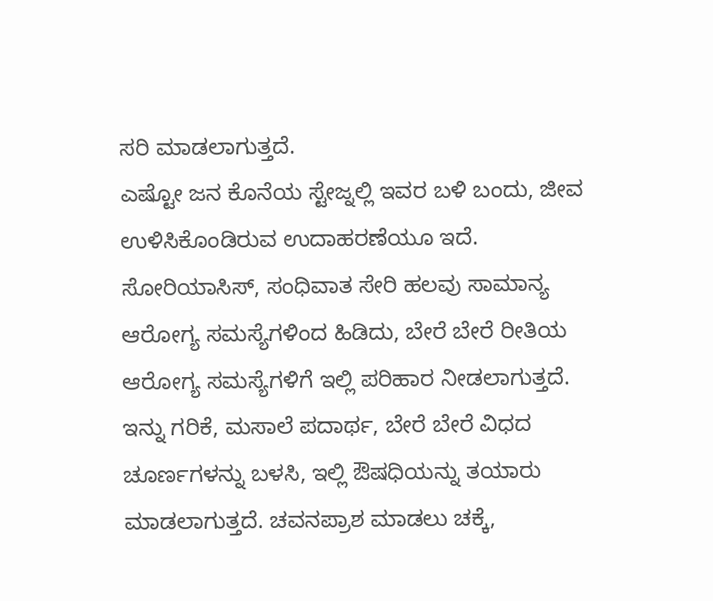ಸರಿ ಮಾಡಲಾಗುತ್ತದೆ.
ಎಷ್ಟೋ ಜನ ಕೊನೆಯ ಸ್ಟೇಜ್ನಲ್ಲಿ ಇವರ ಬಳಿ ಬಂದು, ಜೀವ ಉಳಿಸಿಕೊಂಡಿರುವ ಉದಾಹರಣೆಯೂ ಇದೆ. ಸೋರಿಯಾಸಿಸ್, ಸಂಧಿವಾತ ಸೇರಿ ಹಲವು ಸಾಮಾನ್ಯ ಆರೋಗ್ಯ ಸಮಸ್ಯೆಗಳಿಂದ ಹಿಡಿದು, ಬೇರೆ ಬೇರೆ ರೀತಿಯ ಆರೋಗ್ಯ ಸಮಸ್ಯೆಗಳಿಗೆ ಇಲ್ಲಿ ಪರಿಹಾರ ನೀಡಲಾಗುತ್ತದೆ.
ಇನ್ನು ಗರಿಕೆ, ಮಸಾಲೆ ಪದಾರ್ಥ, ಬೇರೆ ಬೇರೆ ವಿಧದ ಚೂರ್ಣಗಳನ್ನು ಬಳಸಿ, ಇಲ್ಲಿ ಔಷಧಿಯನ್ನು ತಯಾರು ಮಾಡಲಾಗುತ್ತದೆ. ಚವನಪ್ರಾಶ ಮಾಡಲು ಚಕ್ಕೆ,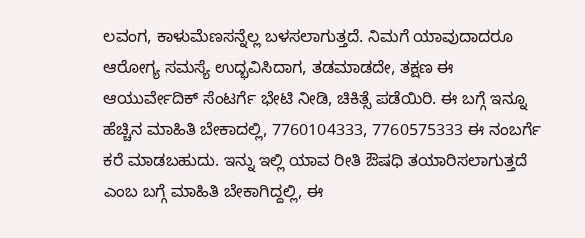ಲವಂಗ, ಕಾಳುಮೆಣಸನ್ನೆಲ್ಲ ಬಳಸಲಾಗುತ್ತದೆ. ನಿಮಗೆ ಯಾವುದಾದರೂ ಆರೋಗ್ಯ ಸಮಸ್ಯೆ ಉದ್ಭವಿಸಿದಾಗ, ತಡಮಾಡದೇ, ತಕ್ಷಣ ಈ ಆಯುರ್ವೇದಿಕ್ ಸೆಂಟರ್ಗೆ ಭೇಟಿ ನೀಡಿ, ಚಿಕಿತ್ಸೆ ಪಡೆಯಿರಿ. ಈ ಬಗ್ಗೆ ಇನ್ನೂ ಹೆಚ್ಚಿನ ಮಾಹಿತಿ ಬೇಕಾದಲ್ಲಿ, 7760104333, 7760575333 ಈ ನಂಬರ್ಗೆ ಕರೆ ಮಾಡಬಹುದು. ಇನ್ನು ಇಲ್ಲಿ ಯಾವ ರೀತಿ ಔಷಧಿ ತಯಾರಿಸಲಾಗುತ್ತದೆ ಎಂಬ ಬಗ್ಗೆ ಮಾಹಿತಿ ಬೇಕಾಗಿದ್ದಲ್ಲಿ, ಈ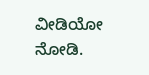ವೀಡಿಯೋ ನೋಡಿ.